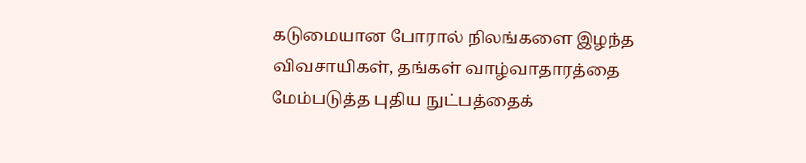கடுமையான போரால் நிலங்களை இழந்த விவசாயிகள், தங்கள் வாழ்வாதாரத்தை மேம்படுத்த புதிய நுட்பத்தைக்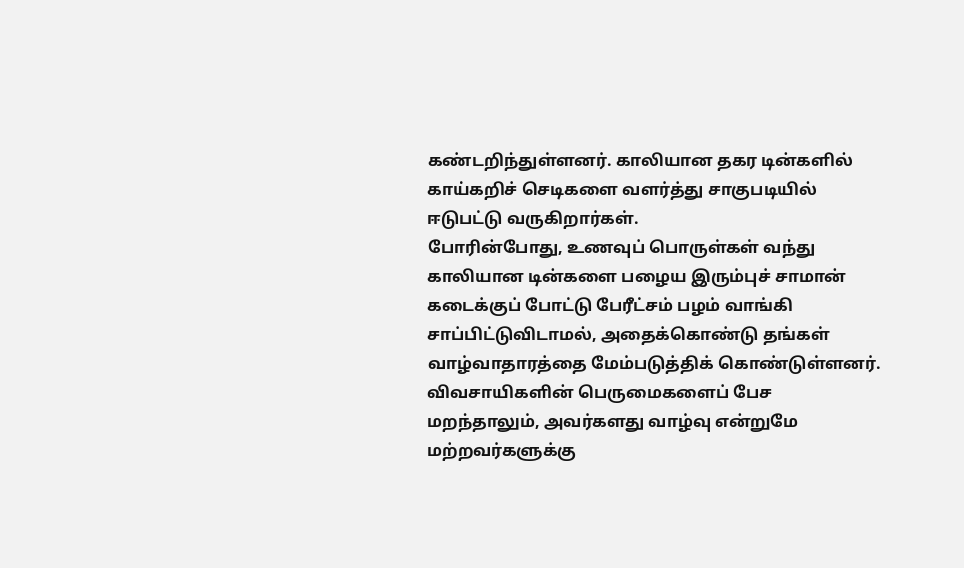கண்டறிந்துள்ளனர். காலியான தகர டின்களில் காய்கறிச் செடிகளை வளர்த்து சாகுபடியில் ஈடுபட்டு வருகிறார்கள்.
போரின்போது, உணவுப் பொருள்கள் வந்து காலியான டின்களை பழைய இரும்புச் சாமான் கடைக்குப் போட்டு பேரீட்சம் பழம் வாங்கி சாப்பிட்டுவிடாமல், அதைக்கொண்டு தங்கள் வாழ்வாதாரத்தை மேம்படுத்திக் கொண்டுள்ளனர்.
விவசாயிகளின் பெருமைகளைப் பேச மறந்தாலும், அவர்களது வாழ்வு என்றுமே மற்றவர்களுக்கு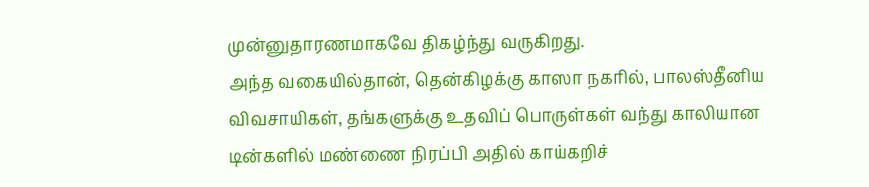முன்னுதாரணமாகவே திகழ்ந்து வருகிறது.
அந்த வகையில்தான், தென்கிழக்கு காஸா நகரில், பாலஸ்தீனிய விவசாயிகள், தங்களுக்கு உதவிப் பொருள்கள் வந்து காலியான டின்களில் மண்ணை நிரப்பி அதில் காய்கறிச்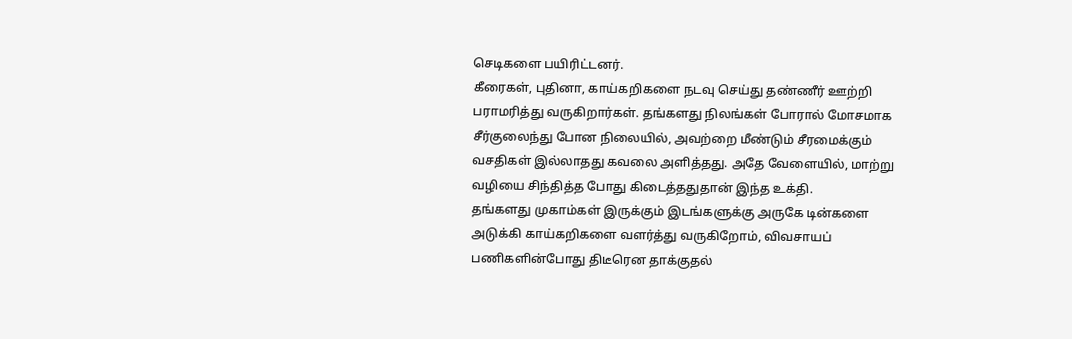செடிகளை பயிரிட்டனர்.
கீரைகள், புதினா, காய்கறிகளை நடவு செய்து தண்ணீர் ஊற்றி பராமரித்து வருகிறார்கள். தங்களது நிலங்கள் போரால் மோசமாக சீர்குலைந்து போன நிலையில், அவற்றை மீண்டும் சீரமைக்கும் வசதிகள் இல்லாதது கவலை அளித்தது. அதே வேளையில், மாற்று வழியை சிந்தித்த போது கிடைத்ததுதான் இந்த உக்தி.
தங்களது முகாம்கள் இருக்கும் இடங்களுக்கு அருகே டின்களை அடுக்கி காய்கறிகளை வளர்த்து வருகிறோம், விவசாயப் பணிகளின்போது திடீரென தாக்குதல்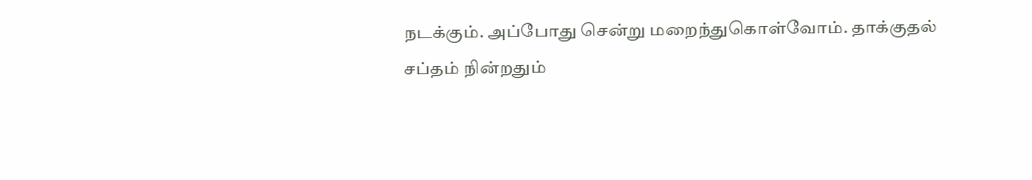நடக்கும். அப்போது சென்று மறைந்துகொள்வோம். தாக்குதல் சப்தம் நின்றதும்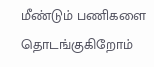மீண்டும் பணிகளை தொடங்குகிறோம்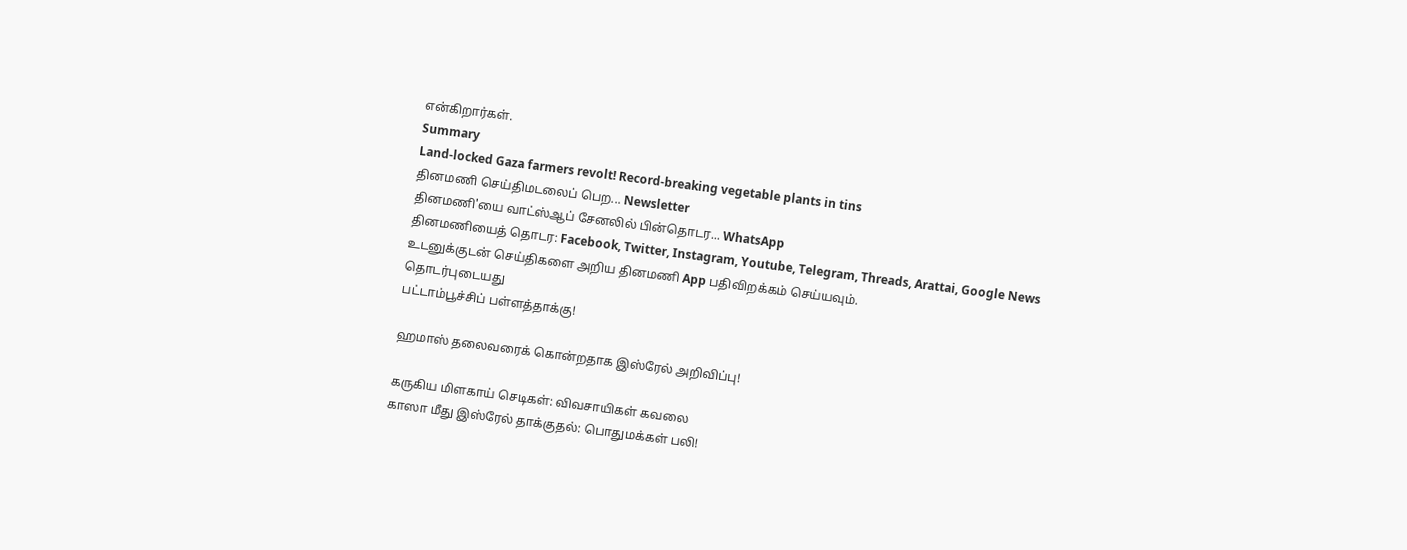என்கிறார்கள்.
Summary
Land-locked Gaza farmers revolt! Record-breaking vegetable plants in tins
தினமணி செய்திமடலைப் பெற... Newsletter
தினமணி'யை வாட்ஸ்ஆப் சேனலில் பின்தொடர... WhatsApp
தினமணியைத் தொடர: Facebook, Twitter, Instagram, Youtube, Telegram, Threads, Arattai, Google News
உடனுக்குடன் செய்திகளை அறிய தினமணி App பதிவிறக்கம் செய்யவும்.
தொடர்புடையது
பட்டாம்பூச்சிப் பள்ளத்தாக்கு!

ஹமாஸ் தலைவரைக் கொன்றதாக இஸ்ரேல் அறிவிப்பு!

கருகிய மிளகாய் செடிகள்: விவசாயிகள் கவலை
காஸா மீது இஸ்ரேல் தாக்குதல்: பொதுமக்கள் பலி!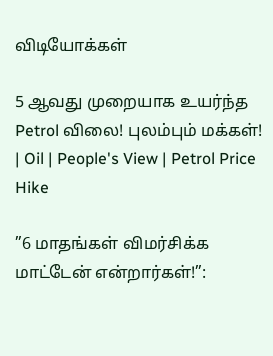விடியோக்கள்

5 ஆவது முறையாக உயர்ந்த Petrol விலை! புலம்பும் மக்கள்! | Oil | People's View | Petrol Price Hike

”6 மாதங்கள் விமர்சிக்க மாட்டேன் என்றார்கள்!”: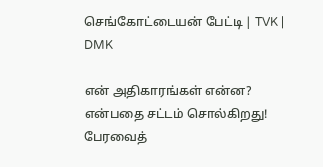செங்கோட்டையன் பேட்டி | TVK | DMK

என் அதிகாரங்கள் என்ன? என்பதை சட்டம் சொல்கிறது! பேரவைத்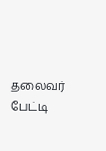தலைவர் பேட்டி